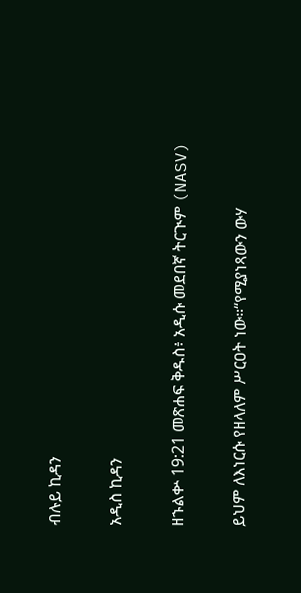ብሉይ ኪዳን

አዲስ ኪዳን

ዘኁልቍ 19:21 መጽሐፍ ቅዱስ፥ አዲሱ መደበኛ ትርጒም (NASV)

ይህም ለእነርሱ የዘላለም ሥርዐት ነው።“የሚያነጻውን ውሃ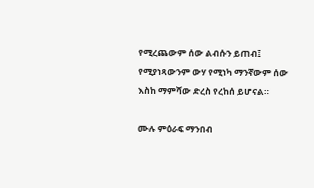የሚረጨውም ሰው ልብሱን ይጠብ፤ የሚያነጻውንም ውሃ የሚነካ ማንኛውም ሰው እስከ ማምሻው ድረስ የረከሰ ይሆናል።

ሙሉ ምዕራፍ ማንበብ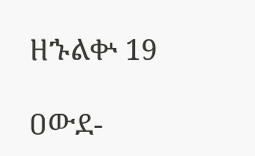ዘኁልቍ 19

ዐውደ-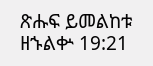ጽሑፍ ይመልከቱ ዘኁልቍ 19:21